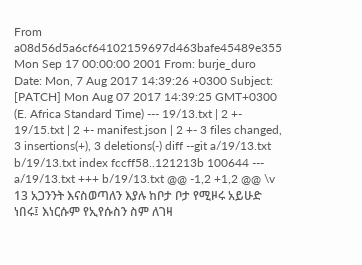From a08d56d5a6cf64102159697d463bafe45489e355 Mon Sep 17 00:00:00 2001 From: burje_duro Date: Mon, 7 Aug 2017 14:39:26 +0300 Subject: [PATCH] Mon Aug 07 2017 14:39:25 GMT+0300 (E. Africa Standard Time) --- 19/13.txt | 2 +- 19/15.txt | 2 +- manifest.json | 2 +- 3 files changed, 3 insertions(+), 3 deletions(-) diff --git a/19/13.txt b/19/13.txt index fccff58..121213b 100644 --- a/19/13.txt +++ b/19/13.txt @@ -1,2 +1,2 @@ \v 13 አጋንንት እናስወጣለን እያሉ ከቦታ ቦታ የሚዞሩ አይሁድ ነበሩ፤ እነርሱም የኢየሱስን ስም ለገዛ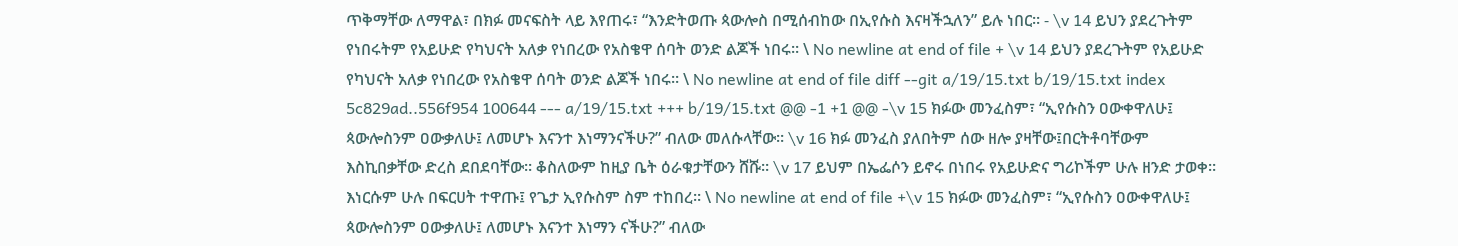ጥቅማቸው ለማዋል፣ በክፉ መናፍስት ላይ እየጠሩ፣ “እንድትወጡ ጳውሎስ በሚሰብከው በኢየሱስ እናዛችኋለን” ይሉ ነበር። - \v 14 ይህን ያደረጉትም የነበሩትም የአይሁድ የካህናት አለቃ የነበረው የአስቄዋ ሰባት ወንድ ልጆች ነበሩ። \ No newline at end of file + \v 14 ይህን ያደረጉትም የአይሁድ የካህናት አለቃ የነበረው የአስቄዋ ሰባት ወንድ ልጆች ነበሩ። \ No newline at end of file diff --git a/19/15.txt b/19/15.txt index 5c829ad..556f954 100644 --- a/19/15.txt +++ b/19/15.txt @@ -1 +1 @@ -\v 15 ክፉው መንፈስም፣ “ኢየሱስን ዐውቀዋለሁ፤ ጳውሎስንም ዐውቃለሁ፤ ለመሆኑ እናንተ እነማንናችሁ?” ብለው መለሱላቸው። \v 16 ክፉ መንፈስ ያለበትም ሰው ዘሎ ያዛቸው፤በርትቶባቸውም እስኪበቃቸው ድረስ ደበደባቸው። ቆስለውም ከዚያ ቤት ዕራቁታቸውን ሸሹ። \v 17 ይህም በኤፌሶን ይኖሩ በነበሩ የአይሁድና ግሪኮችም ሁሉ ዘንድ ታወቀ። እነርሱም ሁሉ በፍርሀት ተዋጡ፤ የጌታ ኢየሱስም ስም ተከበረ። \ No newline at end of file +\v 15 ክፉው መንፈስም፣ “ኢየሱስን ዐውቀዋለሁ፤ ጳውሎስንም ዐውቃለሁ፤ ለመሆኑ እናንተ እነማን ናችሁ?” ብለው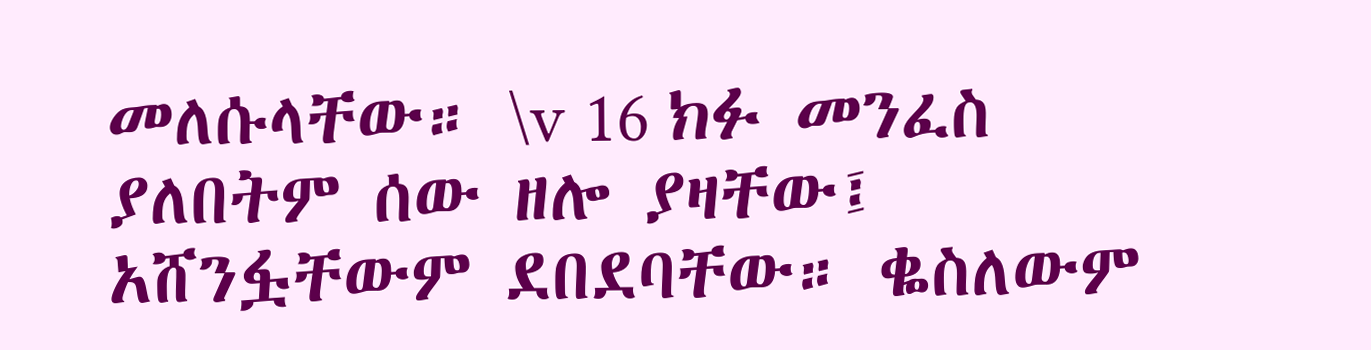መለሱላቸው። \v 16 ክፉ መንፈስ ያለበትም ሰው ዘሎ ያዛቸው፤ አሸንፏቸውም ደበደባቸው። ቈስለውም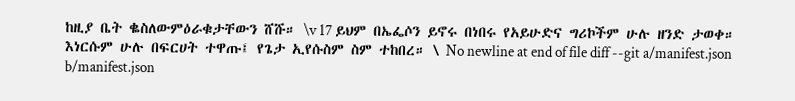ከዚያ ቤት ቈስለውምዕራቁታቸውን ሸሹ። \v 17 ይህም በኤፌሶን ይኖሩ በነበሩ የአይሁድና ግሪኮችም ሁሉ ዘንድ ታወቀ። እነርሱም ሁሉ በፍርሀት ተዋጡ፤ የጌታ ኢየሱስም ስም ተከበረ። \ No newline at end of file diff --git a/manifest.json b/manifest.json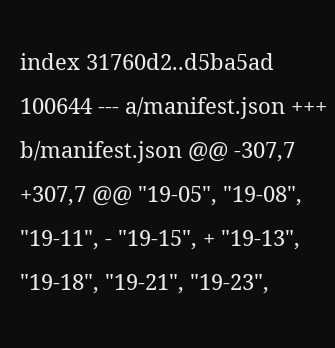index 31760d2..d5ba5ad 100644 --- a/manifest.json +++ b/manifest.json @@ -307,7 +307,7 @@ "19-05", "19-08", "19-11", - "19-15", + "19-13", "19-18", "19-21", "19-23",